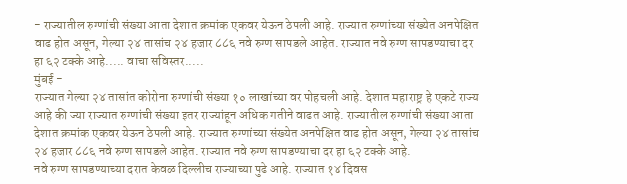- राज्यातील रुग्णांची संख्या आता देशात क्रमांक एकवर येऊन ठेपली आहे. राज्यात रुग्णांच्या संख्येत अनपेक्षित वाढ होत असून, गेल्या २४ तासांच २४ हजार ८८६ नवे रुग्ण सापडले आहेत. राज्यात नवे रुग्ण सापडण्याचा दर हा ६२ टक्के आहे..... वाचा सविस्तर.....
मुंबई -
राज्यात गेल्या २४ तासांत कोरोना रुग्णांची संख्या १० लाखांच्या वर पोहचली आहे. देशात महाराष्ट्र हे एकटे राज्य आहे की ज्या राज्यात रुग्णांची संख्या इतर राज्यांहून अधिक गतीने वाढत आहे. राज्यातील रुग्णांची संख्या आता देशात क्रमांक एकवर येऊन ठेपली आहे. राज्यात रुग्णांच्या संख्येत अनपेक्षित वाढ होत असून, गेल्या २४ तासांच २४ हजार ८८६ नवे रुग्ण सापडले आहेत. राज्यात नवे रुग्ण सापडण्याचा दर हा ६२ टक्के आहे.
नवे रुग्ण सापडण्याच्या दरात केवळ दिल्लीच राज्याच्या पुढे आहे. राज्यात १४ दिवस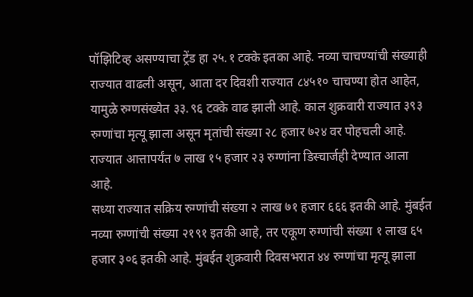पॉझिटिव्ह असण्याचा ट्रेंड हा २५.१ टक्के इतका आहे. नव्या चाचण्यांची संख्याही राज्यात वाढली असून, आता दर दिवशी राज्यात ८४५१० चाचण्या होत आहेत, यामुळे रुग्णसंख्येत ३३.९६ टक्के वाढ झाली आहे. काल शुक्रवारी राज्यात ३९३ रुग्णांचा मृत्यू झाला असून मृतांची संख्या २८ हजार ७२४ वर पोहचली आहे. राज्यात आत्तापर्यंत ७ लाख १५ हजार २३ रुग्णांना डिस्चार्जही देण्यात आला आहे.
सध्या राज्यात सक्रिय रुग्णांची संख्या २ लाख ७१ हजार ६६६ इतकी आहे. मुंबईत नव्या रुग्णांची संख्या २१९१ इतकी आहे, तर एकूण रुग्णांची संख्या १ लाख ६५ हजार ३०६ इतकी आहे. मुंबईत शुक्रवारी दिवसभरात ४४ रुग्णांचा मृत्यू झाला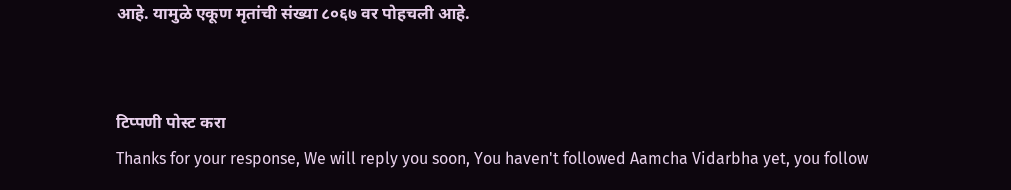आहे. यामुळे एकूण मृतांची संख्या ८०६७ वर पोहचली आहे.


टिप्पणी पोस्ट करा
Thanks for your response, We will reply you soon, You haven't followed Aamcha Vidarbha yet, you follow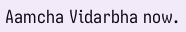Aamcha Vidarbha now.